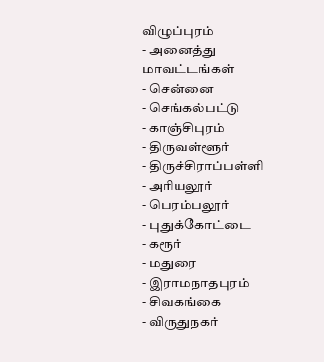விழுப்புரம்
- அனைத்து மாவட்டங்கள்
- சென்னை
- செங்கல்பட்டு
- காஞ்சிபுரம்
- திருவள்ளூர்
- திருச்சிராப்பள்ளி
- அரியலூர்
- பெரம்பலூர்
- புதுக்கோட்டை
- கரூர்
- மதுரை
- இராமநாதபுரம்
- சிவகங்கை
- விருதுநகர்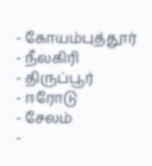- கோயம்புத்தூர்
- நீலகிரி
- திருப்பூர்
- ஈரோடு
- சேலம்
-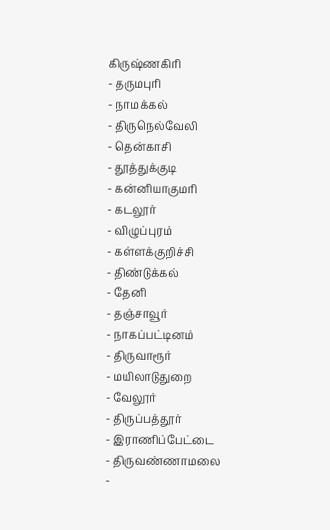கிருஷ்ணகிரி
- தருமபுரி
- நாமக்கல்
- திருநெல்வேலி
- தென்காசி
- தூத்துக்குடி
- கன்னியாகுமரி
- கடலூர்
- விழுப்புரம்
- கள்ளக்குறிச்சி
- திண்டுக்கல்
- தேனி
- தஞ்சாவூர்
- நாகப்பட்டினம்
- திருவாரூர்
- மயிலாடுதுறை
- வேலூர்
- திருப்பத்தூர்
- இராணிப்பேட்டை
- திருவண்ணாமலை
-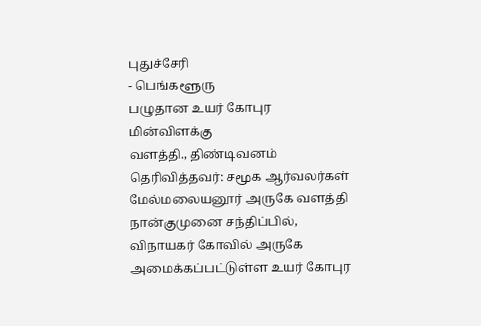புதுச்சேரி
- பெங்களூரு
பழுதான உயர் கோபுர மின்விளக்கு
வளத்தி., திண்டிவனம்
தெரிவித்தவர்: சமூக ஆர்வலர்கள்
மேல்மலையனூர் அருகே வளத்தி
நான்குமுனை சந்திப்பில், விநாயகர் கோவில் அருகே அமைக்கப்பட்டுள்ள உயர் கோபுர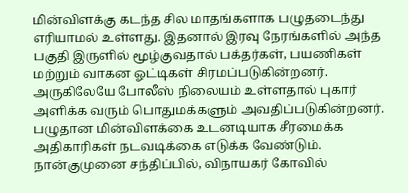மின்விளக்கு கடந்த சில மாதங்களாக பழுதடைந்து எரியாமல் உள்ளது. இதனால் இரவு நேரங்களில் அந்த பகுதி இருளில் மூழ்குவதால் பக்தர்கள், பயணிகள் மற்றும் வாகன ஓட்டிகள் சிரமப்படுகின்றனர். அருகிலேயே போலீஸ் நிலையம் உள்ளதால் புகார் அளிக்க வரும் பொதுமக்களும் அவதிப்படுகின்றனர். பழுதான மின்விளக்கை உடனடியாக சீரமைக்க அதிகாரிகள் நடவடிக்கை எடுக்க வேண்டும்.
நான்குமுனை சந்திப்பில், விநாயகர் கோவில்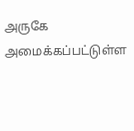அருகே அமைக்கப்பட்டுள்ள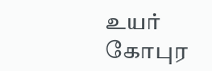உயர் கோபுர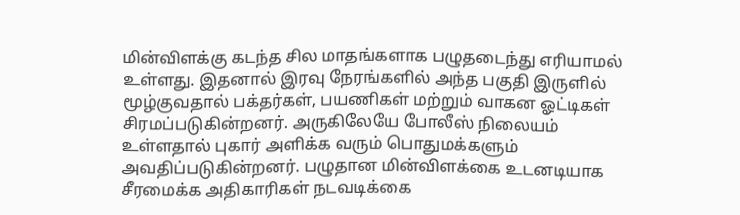மின்விளக்கு கடந்த சில மாதங்களாக பழுதடைந்து எரியாமல் உள்ளது. இதனால் இரவு நேரங்களில் அந்த பகுதி இருளில் மூழ்குவதால் பக்தர்கள், பயணிகள் மற்றும் வாகன ஓட்டிகள் சிரமப்படுகின்றனர். அருகிலேயே போலீஸ் நிலையம் உள்ளதால் புகார் அளிக்க வரும் பொதுமக்களும் அவதிப்படுகின்றனர். பழுதான மின்விளக்கை உடனடியாக சீரமைக்க அதிகாரிகள் நடவடிக்கை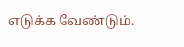எடுக்க வேண்டும்.